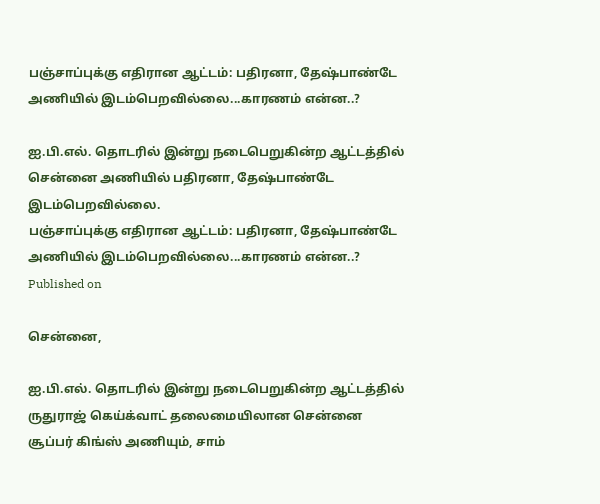பஞ்சாப்புக்கு எதிரான ஆட்டம்: பதிரனா, தேஷ்பாண்டே அணியில் இடம்பெறவில்லை...காரணம் என்ன..?

ஐ.பி.எல். தொடரில் இன்று நடைபெறுகின்ற ஆட்டத்தில் சென்னை அணியில் பதிரனா, தேஷ்பாண்டே இடம்பெறவில்லை.
பஞ்சாப்புக்கு எதிரான ஆட்டம்: பதிரனா, தேஷ்பாண்டே அணியில் இடம்பெறவில்லை...காரணம் என்ன..?
Published on

சென்னை,

ஐ.பி.எல். தொடரில் இன்று நடைபெறுகின்ற ஆட்டத்தில் ருதுராஜ் கெய்க்வாட் தலைமையிலான சென்னை சூப்பர் கிங்ஸ் அணியும், சாம்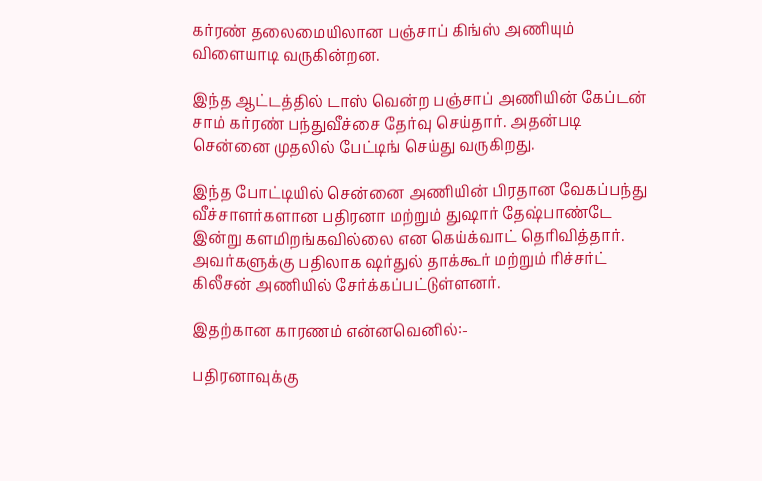கர்ரண் தலைமையிலான பஞ்சாப் கிங்ஸ் அணியும் விளையாடி வருகின்றன.

இந்த ஆட்டத்தில் டாஸ் வென்ற பஞ்சாப் அணியின் கேப்டன் சாம் கர்ரண் பந்துவீச்சை தேர்வு செய்தார். அதன்படி சென்னை முதலில் பேட்டிங் செய்து வருகிறது.

இந்த போட்டியில் சென்னை அணியின் பிரதான வேகப்பந்து வீச்சாளர்களான பதிரனா மற்றும் துஷார் தேஷ்பாண்டே இன்று களமிறங்கவில்லை என கெய்க்வாட் தெரிவித்தார். அவர்களுக்கு பதிலாக ஷர்துல் தாக்கூர் மற்றும் ரிச்சர்ட் கிலீசன் அணியில் சேர்க்கப்பட்டுள்ளனர்.

இதற்கான காரணம் என்னவெனில்:-

பதிரனாவுக்கு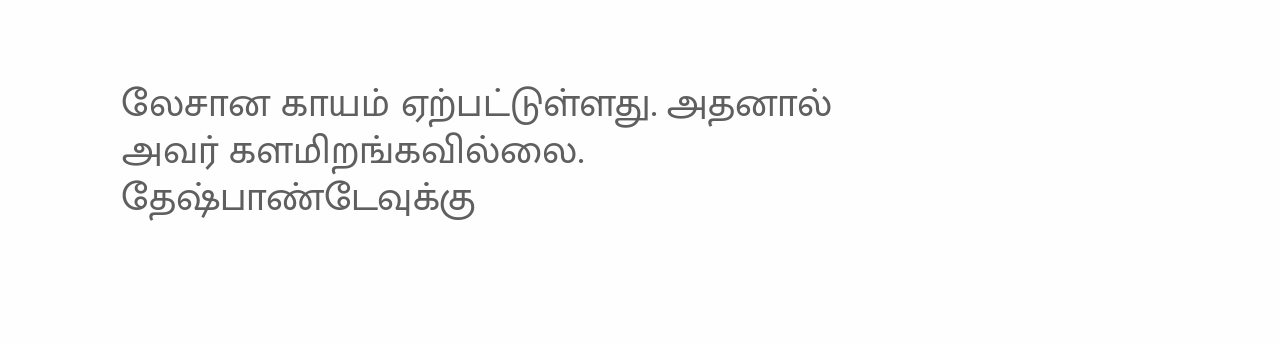லேசான காயம் ஏற்பட்டுள்ளது. அதனால் அவர் களமிறங்கவில்லை. தேஷ்பாண்டேவுக்கு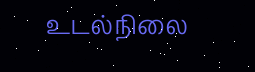உடல்நிலை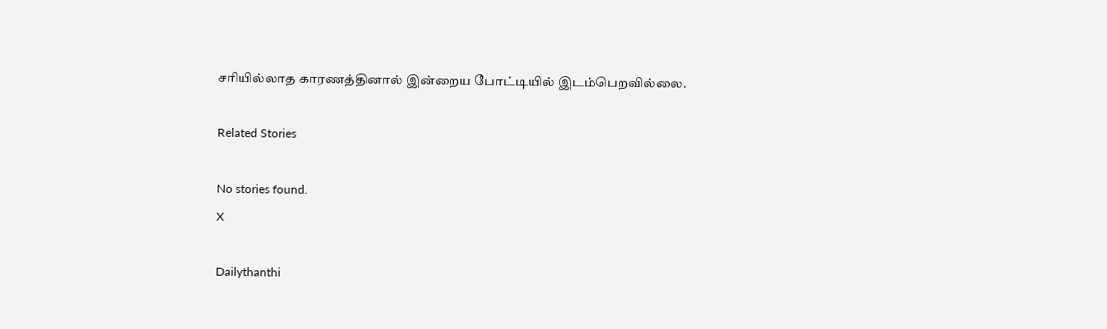சரியில்லாத காரணத்தினால் இன்றைய போட்டியில் இடம்பெறவில்லை.

Related Stories

No stories found.
X

Dailythanthi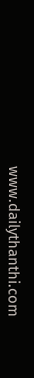www.dailythanthi.com